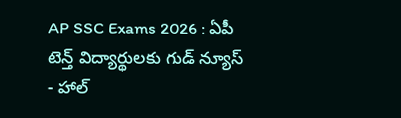AP SSC Exams 2026 : ఏపీ టెన్త్ విద్యార్థులకు గుడ్ న్యూస్ - హాల్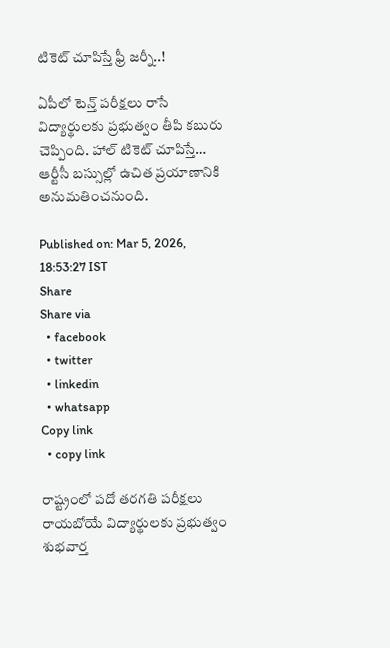టికెట్ చూపిస్తే ఫ్రీ జర్నీ..!

ఏపీలో టెన్త్ పరీక్షలు రాసే విద్యార్థులకు ప్రభుత్వం తీపి కబురు చెప్పింది. హాల్ టికెట్ చూపిస్తే… ఆర్టీసీ బస్సుల్లో ఉచిత ప్రయాణానికి అనుమతించనుంది.

Published on: Mar 5, 2026, 18:53:27 IST
Share
Share via
  • facebook
  • twitter
  • linkedin
  • whatsapp
Copy link
  • copy link

రాష్ట్రంలో పదో తరగతి పరీక్షలు రాయబోయే విద్యార్థులకు ప్రభుత్వం శుభవార్త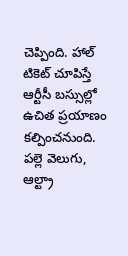చెప్పింది. హాల్ టికెట్ చూపిస్తే ఆర్టీసీ బస్సుల్లో ఉచిత ప్రయాణం కల్పించనుంది. పల్లె వెలుగు, ఆల్ట్రా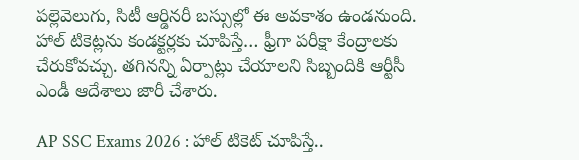పల్లెవెలుగు, సిటీ ఆర్డినరీ బస్సుల్లో ఈ అవకాశం ఉండనుంది. హాల్ టికెట్లను కండక్టర్లకు చూపిస్తే… ఫ్రీగా పరీక్షా కేంద్రాలకు చేరుకోవచ్చు. తగినన్ని ఏర్పాట్లు చేయాలని సిబ్బందికి ఆర్టీసీ ఎండీ ఆదేశాలు జారీ చేశారు.

AP SSC Exams 2026 : హాల్‌ టికెట్‌ చూపిస్తే..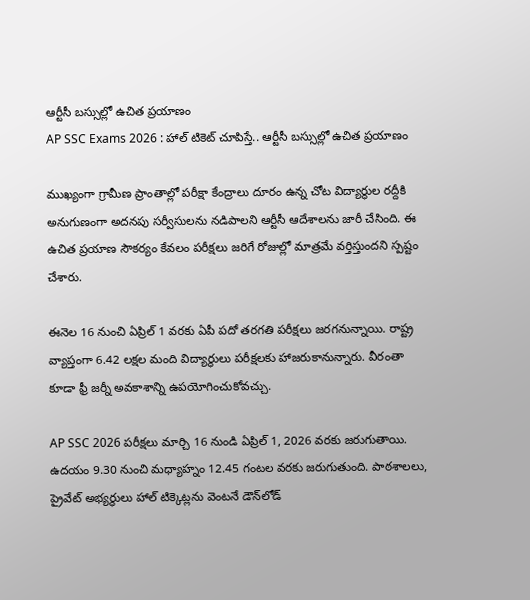ఆర్టీసీ బస్సుల్లో ఉచిత ప్రయాణం
AP SSC Exams 2026 : హాల్‌ టికెట్‌ చూపిస్తే.. ఆర్టీసీ బస్సుల్లో ఉచిత ప్రయాణం

ముఖ్యంగా గ్రామీణ ప్రాంతాల్లో పరీక్షా కేంద్రాలు దూరం ఉన్న చోట విద్యార్థుల రద్దీకి అనుగుణంగా అదనపు సర్వీసులను నడిపాలని ఆర్టీసీ ఆదేశాలను జారీ చేసింది. ఈ ఉచిత ప్రయాణ సౌకర్యం కేవలం పరీక్షలు జరిగే రోజుల్లో మాత్రమే వర్తిస్తుందని స్పష్టం చేశారు.

ఈనెల 16 నుంచి ఏప్రిల్‌ 1 వరకు ఏపీ పదో తరగతి పరీక్షలు జరగనున్నాయి. రాష్ట్ర వ్యాప్తంగా 6.42 లక్షల మంది విద్యార్థులు పరీక్షలకు హాజరుకానున్నారు. వీరంతా కూడా ఫ్రీ జర్నీ అవకాశాన్ని ఉపయోగించుకోవచ్చు.

AP SSC 2026 పరీక్షలు మార్చి 16 నుండి ఏప్రిల్ 1, 2026 వరకు జరుగుతాయి. ఉదయం 9.30 నుంచి మధ్యాహ్నం 12.45 గంటల వరకు జరుగుతుంది. పాఠశాలలు, ప్రైవేట్ అభ్యర్థులు హాల్ టిక్కెట్లను వెంటనే డౌన్‌లోడ్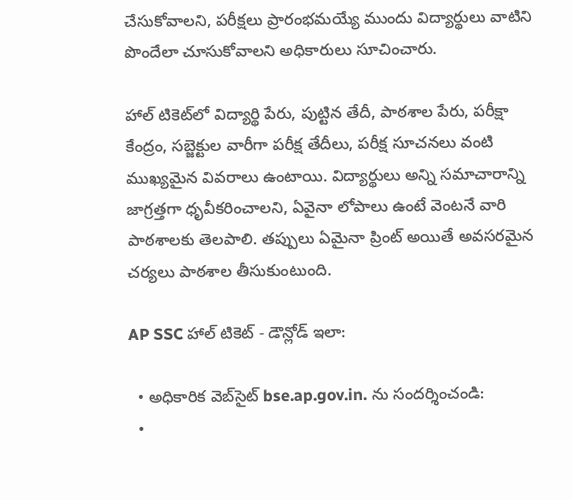చేసుకోవాలని, పరీక్షలు ప్రారంభమయ్యే ముందు విద్యార్థులు వాటిని పొందేలా చూసుకోవాలని అధికారులు సూచించారు.

హాల్ టికెట్‌లో విద్యార్థి పేరు, పుట్టిన తేదీ, పాఠశాల పేరు, పరీక్షా కేంద్రం, సబ్జెక్టుల వారీగా పరీక్ష తేదీలు, పరీక్ష సూచనలు వంటి ముఖ్యమైన వివరాలు ఉంటాయి. విద్యార్థులు అన్ని సమాచారాన్ని జాగ్రత్తగా ధృవీకరించాలని, ఏవైనా లోపాలు ఉంటే వెంటనే వారి పాఠశాలకు తెలపాలి. తప్పులు ఏమైనా ప్రింట్ అయితే అవసరమైన చర్యలు పాఠశాల తీసుకుంటుంది.

AP SSC హాల్ టికెట్ - డౌన్లోడ్ ఇలా:

  • అధికారిక వెబ్‌సైట్‌ bse.ap.gov.in. ను సందర్శించండి:
  •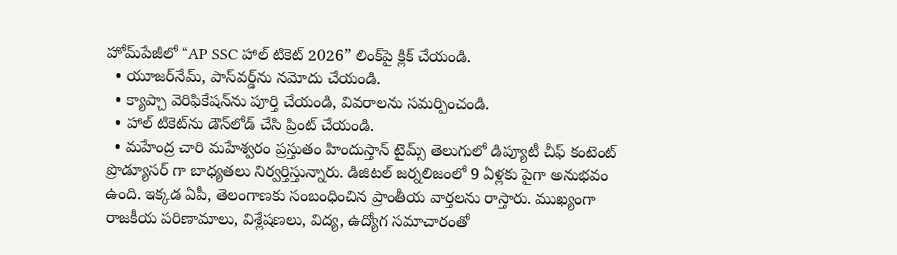హోమ్‌పేజీలో “AP SSC హాల్ టికెట్ 2026” లింక్‌పై క్లిక్ చేయండి.
  • యూజర్‌నేమ్, పాస్‌వర్డ్‌ను నమోదు చేయండి.
  • క్యాప్చా వెరిఫికేషన్‌ను పూర్తి చేయండి, వివరాలను సమర్పించండి.
  • హాల్ టికెట్‌ను డౌన్‌లోడ్ చేసి ప్రింట్ చేయండి.
  • మహేంద్ర చారి మహేశ్వరం ప్రస్తుతం హిందుస్తాన్ టైమ్స్ తెలుగులో డిప్యూటీ చీఫ్ కంటెంట్ ప్రొడ్యూసర్ గా బాధ్యతలు నిర్వర్తిస్తున్నారు. డిజిటల్ జర్నలిజంలో 9 ఏళ్లకు పైగా అనుభవం ఉంది. ఇక్కడ ఏపీ, తెలంగాణకు సంబంధించిన ప్రాంతీయ వార్తలను రాస్తారు. ముఖ్యంగా రాజకీయ పరిణామాలు, విశ్లేషణలు, విద్య, ఉద్యోగ సమాచారంతో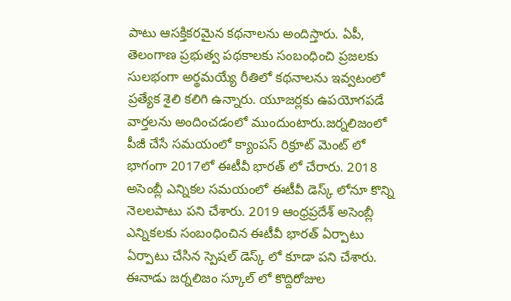పాటు ఆసక్తికరమైన కథనాలను అందిస్తారు. ఏపీ, తెలంగాణ ప్రభుత్వ పథకాలకు సంబంధించి ప్రజలకు సులభంగా అర్థమయ్యే రీతిలో కథనాలను ఇవ్వటంలో ప్రత్యేక శైలి కలిగి ఉన్నారు. యూజర్లకు ఉపయోగపడే వార్తలను అందించడంలో ముందుంటారు.జర్నలిజంలో పీజీ చేసే సమయంలో క్యాంపస్ రిక్రూట్ మెంట్ లో భాగంగా 2017లో ఈటీవీ భారత్ లో చేరారు. 2018 అసెంబ్లీ ఎన్నికల సమయంలో ఈటీవీ డెస్క్ లోనూ కొన్ని నెలలపాటు పని చేశారు. 2019 ఆంధ్రప్రదేశ్ అసెంబ్లీ ఎన్నికలకు సంబంధించిన ఈటీవీ భారత్ ఏర్పాటు ఏర్పాటు చేసిన స్పెషల్ డెస్క్ లో కూడా పని చేశారు. ఈనాడు జర్నలిజం స్కూల్ లో కొద్దిరోజుల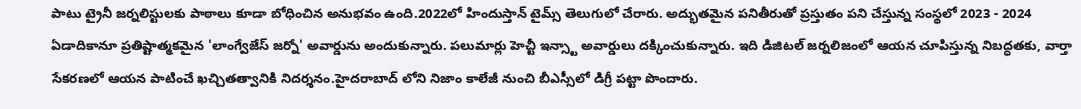పాటు ట్రైనీ జర్నలిస్టులకు పాఠాలు కూడా బోధించిన అనుభవం ఉంది.2022లో హిందుస్తాన్ టైమ్స్ తెలుగులో చేరారు. అద్భుతమైన పనితీరుతో ప్రస్తుతం పని చేస్తున్న సంస్థలో 2023 - 2024 ఏడాదికానూ ప్రతిష్టాత్మకమైన 'లాంగ్వేజేస్ జర్నో' అవార్డును అందుకున్నారు. పలుమార్లు హెచ్టీ ఇన్స్టా అవార్డులు దక్కించుకున్నారు. ఇది డిజిటల్ జర్నలిజంలో ఆయన చూపిస్తున్న నిబద్ధతకు, వార్తా సేకరణలో ఆయన పాటించే ఖచ్చితత్వానికి నిదర్శనం.హైదరాబాద్ లోని నిజాం కాలేజీ నుంచి బీఎస్సీలో డిగ్రీ పట్టా పొందారు.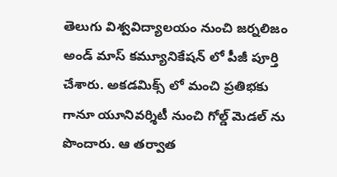తెలుగు విశ్వవిద్యాలయం నుంచి జర్నలిజం అండ్ మాస్ కమ్యూనికేషన్ లో పీజీ పూర్తి చేశారు. అకడమిక్స్ లో మంచి ప్రతిభకు గానూ యూనివర్శిటీ నుంచి గోల్డ్ మెడల్ ను పొందారు. ఆ తర్వాత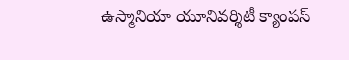ఉస్మానియా యూనివర్శిటీ క్యాంపస్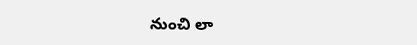నుంచి లా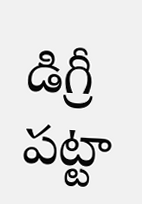డిగ్రీ పట్టా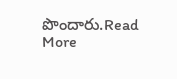పొందారు.Read More